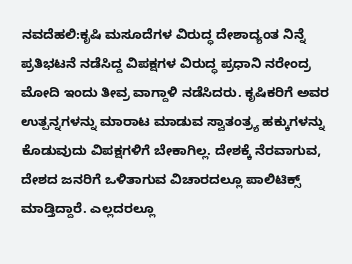ನವದೆಹಲಿ:ಕೃಷಿ ಮಸೂದೆಗಳ ವಿರುದ್ಧ ದೇಶಾದ್ಯಂತ ನಿನ್ನೆ ಪ್ರತಿಭಟನೆ ನಡೆಸಿದ್ದ ವಿಪಕ್ಷಗಳ ವಿರುದ್ಧ ಪ್ರಧಾನಿ ನರೇಂದ್ರ ಮೋದಿ ಇಂದು ತೀವ್ರ ವಾಗ್ದಾಳಿ ನಡೆಸಿದರು. ಕೃಷಿಕರಿಗೆ ಅವರ ಉತ್ಪನ್ನಗಳನ್ನು ಮಾರಾಟ ಮಾಡುವ ಸ್ವಾತಂತ್ರ್ಯ ಹಕ್ಕುಗಳನ್ನು ಕೊಡುವುದು ವಿಪಕ್ಷಗಳಿಗೆ ಬೇಕಾಗಿಲ್ಲ. ದೇಶಕ್ಕೆ ನೆರವಾಗುವ, ದೇಶದ ಜನರಿಗೆ ಒಳಿತಾಗುವ ವಿಚಾರದಲ್ಲೂ ಪಾಲಿಟಿಕ್ಸ್ ಮಾಡ್ತಿದ್ದಾರೆ. ಎಲ್ಲದರಲ್ಲೂ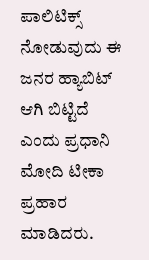ಪಾಲಿಟಿಕ್ಸ್ ನೋಡುವುದು ಈ ಜನರ ಹ್ಯಾಬಿಟ್ ಆಗಿ ಬಿಟ್ಟಿದೆ ಎಂದು ಪ್ರಧಾನಿ ಮೋದಿ ಟೀಕಾ ಪ್ರಹಾರ ಮಾಡಿದರು.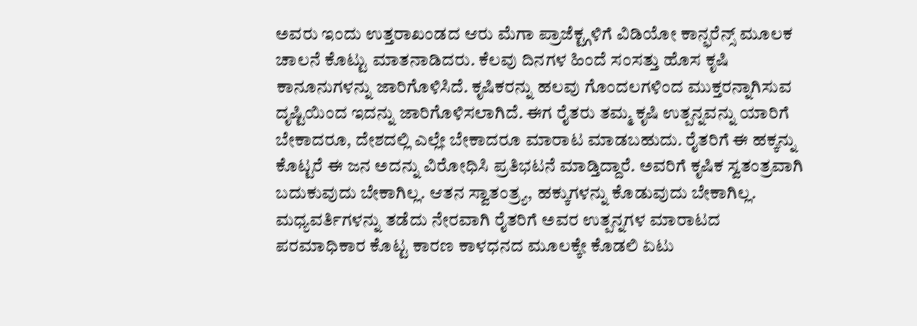ಅವರು ಇಂದು ಉತ್ತರಾಖಂಡದ ಆರು ಮೆಗಾ ಪ್ರಾಜೆಕ್ಟ್ಗಳಿಗೆ ವಿಡಿಯೋ ಕಾನ್ಫರೆನ್ಸ್ ಮೂಲಕ ಚಾಲನೆ ಕೊಟ್ಟು ಮಾತನಾಡಿದರು. ಕೆಲವು ದಿನಗಳ ಹಿಂದೆ ಸಂಸತ್ತು ಹೊಸ ಕೃಷಿ ಕಾನೂನುಗಳನ್ನು ಜಾರಿಗೊಳಿಸಿದೆ. ಕೃಷಿಕರನ್ನು ಹಲವು ಗೊಂದಲಗಳಿಂದ ಮುಕ್ತರನ್ನಾಗಿಸುವ ದೃಷ್ಟಿಯಿಂದ ಇದನ್ನು ಜಾರಿಗೊಳಿಸಲಾಗಿದೆ. ಈಗ ರೈತರು ತಮ್ಮ ಕೃಷಿ ಉತ್ಪನ್ನವನ್ನು ಯಾರಿಗೆ ಬೇಕಾದರೂ, ದೇಶದಲ್ಲಿ ಎಲ್ಲೇ ಬೇಕಾದರೂ ಮಾರಾಟ ಮಾಡಬಹುದು. ರೈತರಿಗೆ ಈ ಹಕ್ಕನ್ನು ಕೊಟ್ಟರೆ ಈ ಜನ ಅದನ್ನು ವಿರೋಧಿಸಿ ಪ್ರತಿಭಟನೆ ಮಾಡ್ತಿದ್ದಾರೆ. ಅವರಿಗೆ ಕೃಷಿಕ ಸ್ವತಂತ್ರವಾಗಿ ಬದುಕುವುದು ಬೇಕಾಗಿಲ್ಲ. ಆತನ ಸ್ವಾತಂತ್ರ್ಯ, ಹಕ್ಕುಗಳನ್ನು ಕೊಡುವುದು ಬೇಕಾಗಿಲ್ಲ. ಮಧ್ಯವರ್ತಿಗಳನ್ನು ತಡೆದು ನೇರವಾಗಿ ರೈತರಿಗೆ ಅವರ ಉತ್ಪನ್ನಗಳ ಮಾರಾಟದ ಪರಮಾಧಿಕಾರ ಕೊಟ್ಟ ಕಾರಣ ಕಾಳಧನದ ಮೂಲಕ್ಕೇ ಕೊಡಲಿ ಏಟು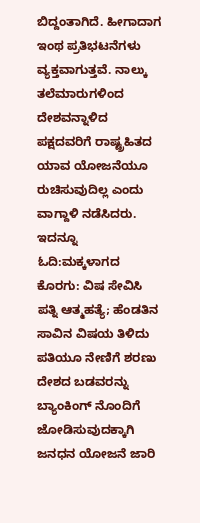ಬಿದ್ದಂತಾಗಿದೆ. ಹೀಗಾದಾಗ ಇಂಥ ಪ್ರತಿಭಟನೆಗಳು ವ್ಯಕ್ತವಾಗುತ್ತವೆ. ನಾಲ್ಕು ತಲೆಮಾರುಗಳಿಂದ ದೇಶವನ್ನಾಳಿದ ಪಕ್ಷದವರಿಗೆ ರಾಷ್ಟ್ರಹಿತದ ಯಾವ ಯೋಜನೆಯೂ ರುಚಿಸುವುದಿಲ್ಲ ಎಂದು ವಾಗ್ದಾಳಿ ನಡೆಸಿದರು.
ಇದನ್ನೂ ಓದಿ:ಮಕ್ಕಳಾಗದ ಕೊರಗು: ವಿಷ ಸೇವಿಸಿ ಪತ್ನಿ ಆತ್ಮಹತ್ಯೆ; ಹೆಂಡತಿನ ಸಾವಿನ ವಿಷಯ ತಿಳಿದು ಪತಿಯೂ ನೇಣಿಗೆ ಶರಣು
ದೇಶದ ಬಡವರನ್ನು ಬ್ಯಾಂಕಿಂಗ್ ನೊಂದಿಗೆ ಜೋಡಿಸುವುದಕ್ಕಾಗಿ ಜನಧನ ಯೋಜನೆ ಜಾರಿ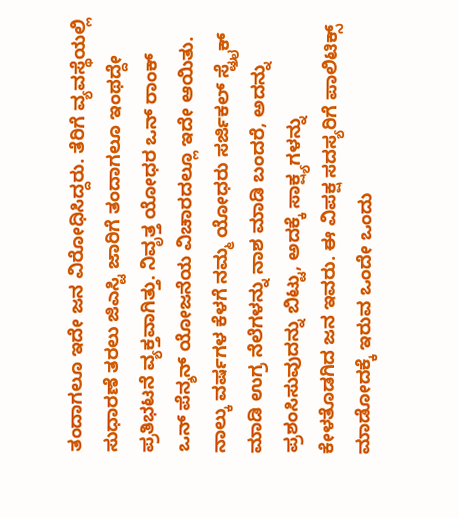ತಂದಾಗಲೂ ಇದೇ ಜನ ವಿರೋಧಿಸಿದ್ದರು. ತೆರಿಗೆ ವ್ಯವಸ್ಥೆಯಲ್ಲಿ ಸುಧಾರಣೆ ತರಲು ಜಿಎಸ್ಟಿ ಜಾರಿಗೆ ತಂದಾಗಲೂ ಇಂಥದ್ದೇ ಪ್ರತಿಭಟನೆ ವ್ಯಕ್ತವಾಗಿತ್ತು. ನಿವೃತ್ತ ಯೋಧರ ಒನ್ ರಾಂಕ್ ಒನ್ ಪೆನ್ಶನ್ ಯೋಜನೆಯ ವಿಚಾರದಲ್ಲೂ ಇದೇ ಆಯಿತು. ನಾಲ್ಕು ವರ್ಷಗಳ ಕೆಳಗೆ ನಮ್ಮ ಯೋಧರು ಸರ್ಜಿಕಲ್ ಸ್ಟ್ರೈಕ್ ಮಾಡಿ ಉಗ್ರ ನೆಲೆಗಳನ್ನು ನಾಶ ಮಾಡಿ ಬಂದರೆ, ಅದನ್ನು ಪ್ರಶಂಸಿಸುವುದನ್ನು ಬಿಟ್ಟು, ಅದಕ್ಕೆ ಸಾಕ್ಷ್ಯಗಳನ್ನು ಕೇಳತೊಡಗಿದ ಜನ ಇವರು. ಈ ವಿಪಕ್ಷ ಸದಸ್ಯರಿಗೆ ಪಾಲಿಟಿಕ್ಸ್ ಮಾಡೋದಕ್ಕೆ ಇರುವ ಒಂದೇ ಒಂದು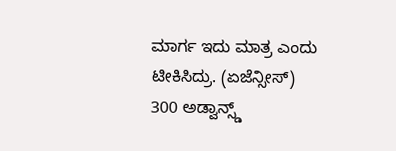ಮಾರ್ಗ ಇದು ಮಾತ್ರ ಎಂದು ಟೀಕಿಸಿದ್ರು. (ಏಜೆನ್ಸೀಸ್)
300 ಅಡ್ವಾನ್ಸ್ಡ್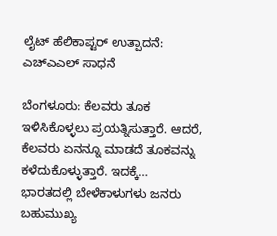ಲೈಟ್ ಹೆಲಿಕಾಪ್ಟರ್ ಉತ್ಪಾದನೆ: ಎಚ್ಎಎಲ್ ಸಾಧನೆ

ಬೆಂಗಳೂರು: ಕೆಲವರು ತೂಕ ಇಳಿಸಿಕೊಳ್ಳಲು ಪ್ರಯತ್ನಿಸುತ್ತಾರೆ. ಆದರೆ, ಕೆಲವರು ಏನನ್ನೂ ಮಾಡದೆ ತೂಕವನ್ನು ಕಳೆದುಕೊಳ್ಳುತ್ತಾರೆ. ಇದಕ್ಕೆ…
ಭಾರತದಲ್ಲಿ ಬೇಳೆಕಾಳುಗಳು ಜನರು ಬಹುಮುಖ್ಯ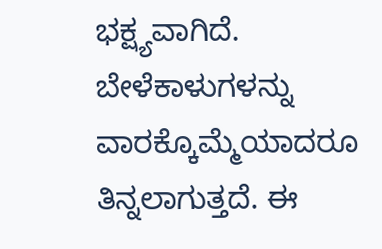ಭಕ್ಷ್ಯವಾಗಿದೆ. ಬೇಳೆಕಾಳುಗಳನ್ನು ವಾರಕ್ಕೊಮ್ಮೆಯಾದರೂ ತಿನ್ನಲಾಗುತ್ತದೆ. ಈ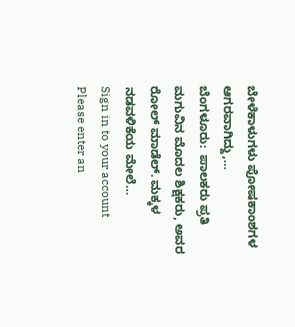ಬೇಳೆಕಾಳುಗಳು ಪೋಷಕಾಂಶಗಳ ಆಗರವಾಗಿದ್ದು,…
ಬೆಂಗಳೂರು:  ಪಾಲಕರು ಪ್ರತಿ ಮಗುವಿನ ಮೊದಲ ಶಿಕ್ಷಕರು, ಅವರ ರೋಲ್ ಮಾಡೆಲ್. ಮಕ್ಕಳ ನಡವಳಿಕೆಯ ಮೇಲೆ…
Sign in to your account
Please enter an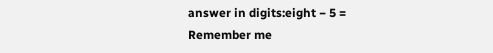answer in digits:eight − 5 =
Remember me